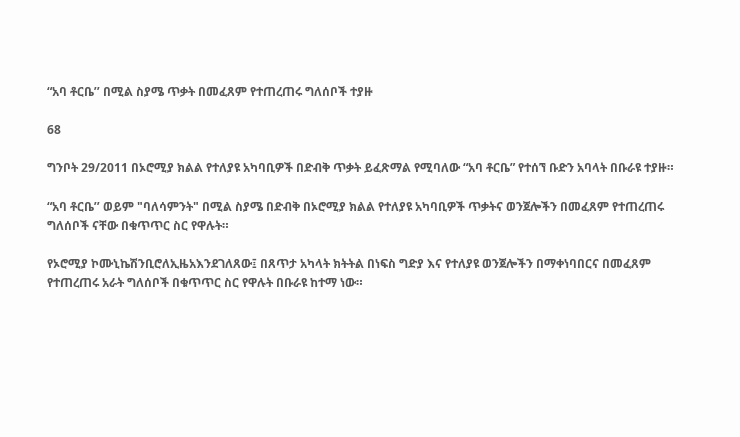“አባ ቶርቤ’’ በሚል ስያሜ ጥቃት በመፈጸም የተጠረጠሩ ግለሰቦች ተያዙ

68

ግንቦት 29/2011 በኦሮሚያ ክልል የተለያዩ አካባቢዎች በድብቅ ጥቃት ይፈጽማል የሚባለው “አባ ቶርቤ” የተሰኘ ቡድን አባላት በቡራዩ ተያዙ።

“አባ ቶርቤ’’ ወይም "ባለሳምንት" በሚል ስያሜ በድብቅ በኦሮሚያ ክልል የተለያዩ አካባቢዎች ጥቃትና ወንጀሎችን በመፈጸም የተጠረጠሩ ግለሰቦች ናቸው በቁጥጥር ስር የዋሉት።

የኦሮሚያ ኮሙኒኬሽንቢሮለኢዜአእንደገለጸው፤ በጸጥታ አካላት ክትትል በነፍስ ግድያ እና የተለያዩ ወንጀሎችን በማቀነባበርና በመፈጸም የተጠረጠሩ አራት ግለሰቦች በቁጥጥር ስር የዋሉት በቡራዩ ከተማ ነው።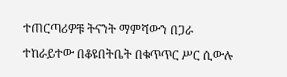ተጠርጣሪዎቹ ትናንት ማምሻውን በጋራ ተከራይተው በቆዩበትቤት በቁጥጥር ሥር ሲውሉ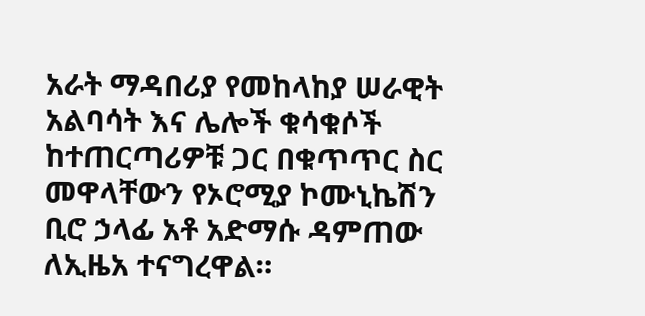አራት ማዳበሪያ የመከላከያ ሠራዊት አልባሳት እና ሌሎች ቁሳቁሶች ከተጠርጣሪዎቹ ጋር በቁጥጥር ስር መዋላቸውን የኦሮሚያ ኮሙኒኬሽን ቢሮ ኃላፊ አቶ አድማሱ ዳምጠው ለኢዜአ ተናግረዋል።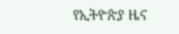የኢትዮጵያ ዜና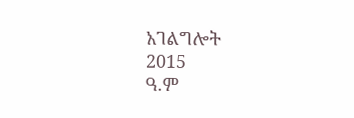አገልግሎት
2015
ዓ.ም